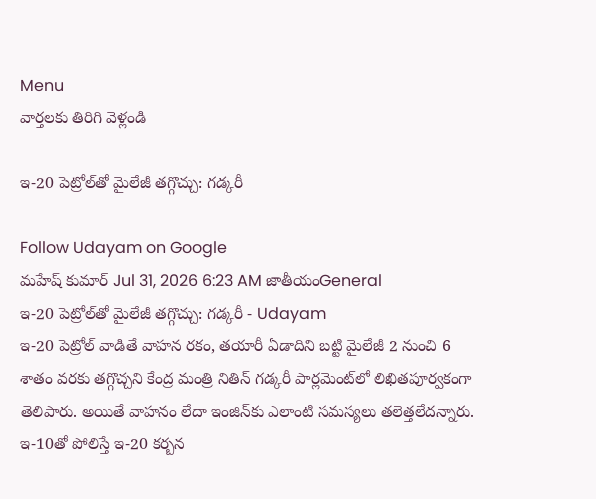Menu
వార్తలకు తిరిగి వెళ్లండి

ఇ-20 పెట్రోల్‌తో మైలేజీ తగ్గొచ్చు: గడ్కరీ

Follow Udayam on Google
మహేష్ కుమార్ Jul 31, 2026 6:23 AM జాతీయంGeneral
ఇ-20 పెట్రోల్‌తో మైలేజీ తగ్గొచ్చు: గడ్కరీ - Udayam
ఇ-20 పెట్రోల్‌ వాడితే వాహన రకం, తయారీ ఏడాదిని బట్టి మైలేజీ 2 నుంచి 6 శాతం వరకు తగ్గొచ్చని కేంద్ర మంత్రి నితిన్‌ గడ్కరీ పార్లమెంట్‌లో లిఖితపూర్వకంగా తెలిపారు. అయితే వాహనం లేదా ఇంజిన్‌కు ఎలాంటి సమస్యలు తలెత్తలేదన్నారు. ఇ-10తో పోలిస్తే ఇ-20 కర్బన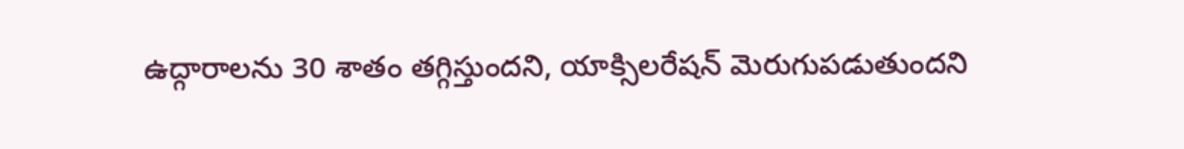ఉద్గారాలను 30 శాతం తగ్గిస్తుందని, యాక్సిలరేషన్‌ మెరుగుపడుతుందని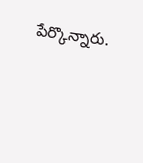పేర్కొన్నారు.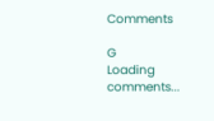Comments

G
Loading comments...